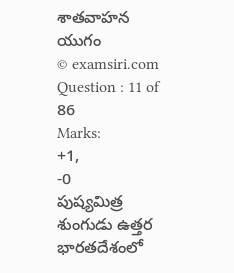శాతవాహన యుగం
© examsiri.com
Question : 11 of 86
Marks:
+1,
-0
పుష్యమిత్ర శుంగుడు ఉత్తర భారతదేశంలో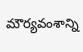మౌర్యవంశాన్ని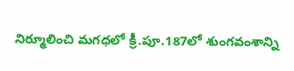నిర్మూలించి మగధలో క్రీ.పూ.187లో శుంగవంశాన్ని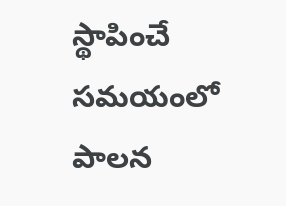స్థాపించే సమయంలో పాలన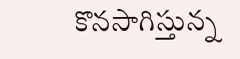కొనసాగిస్తున్న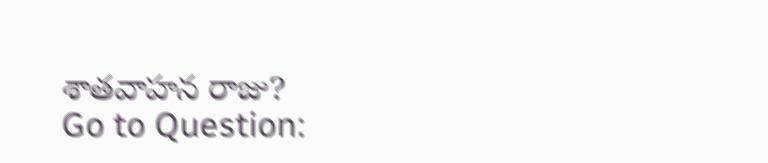శాతవాహన రాజు?
Go to Question: